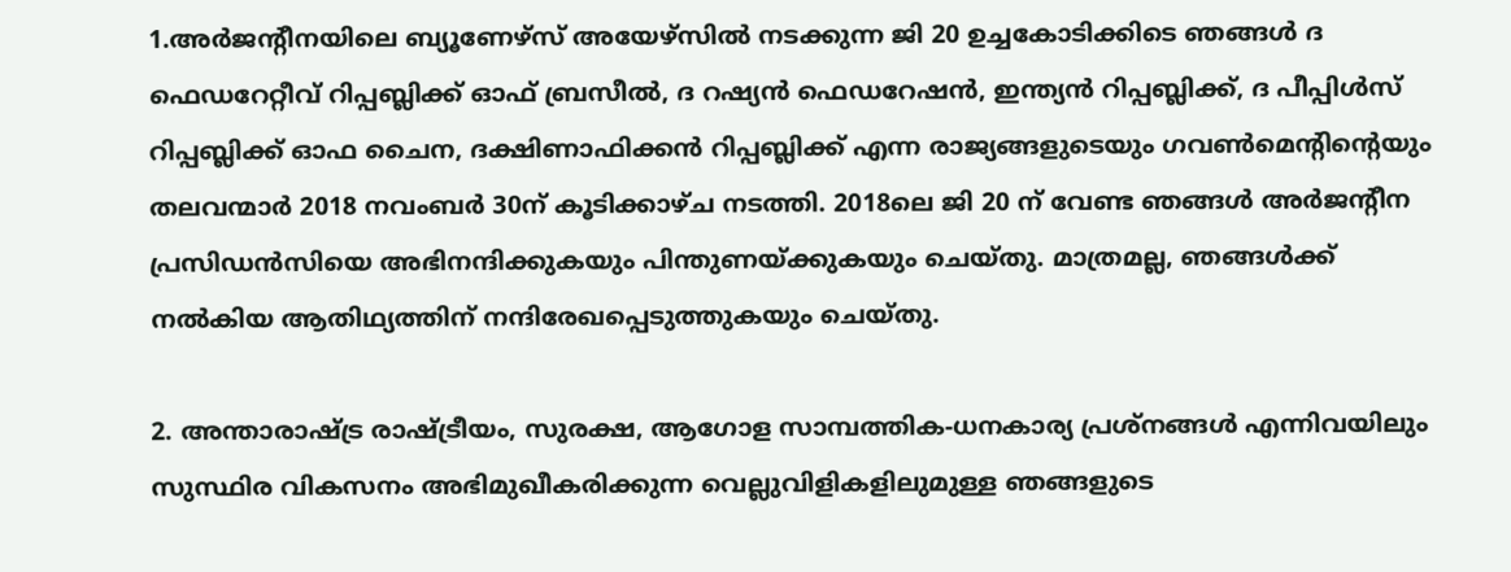1.അര്‍ജന്റീനയിലെ ബ്യൂണേഴ്‌സ് അയേഴ്‌സില്‍ നടക്കുന്ന ജി 20 ഉച്ചകോടിക്കിടെ ഞങ്ങള്‍ ദ ഫെഡറേറ്റീവ് റിപ്പബ്ലിക്ക് ഓഫ് ബ്രസീല്‍, ദ റഷ്യന്‍ ഫെഡറേഷന്‍, ഇന്ത്യന്‍ റിപ്പബ്ലിക്ക്, ദ പീപ്പിള്‍സ് റിപ്പബ്ലിക്ക് ഓഫ ചൈന, ദക്ഷിണാഫിക്കന്‍ റിപ്പബ്ലിക്ക് എന്ന രാജ്യങ്ങളുടെയും ഗവണ്‍മെന്റിന്റെയും തലവന്മാര്‍ 2018 നവംബര്‍ 30ന് കൂടിക്കാഴ്ച നടത്തി. 2018ലെ ജി 20 ന് വേണ്ട ഞങ്ങള്‍ അര്‍ജന്റീന പ്രസിഡന്‍സിയെ അഭിനന്ദിക്കുകയും പിന്തുണയ്ക്കുകയും ചെയ്തു. മാത്രമല്ല, ഞങ്ങള്‍ക്ക് നല്‍കിയ ആതിഥ്യത്തിന് നന്ദിരേഖപ്പെടുത്തുകയും ചെയ്തു.

2. അന്താരാഷ്ട്ര രാഷ്ട്രീയം, സുരക്ഷ, ആഗോള സാമ്പത്തിക-ധനകാര്യ പ്രശ്‌നങ്ങള്‍ എന്നിവയിലും സുസ്ഥിര വികസനം അഭിമുഖീകരിക്കുന്ന വെല്ലുവിളികളിലുമുള്ള ഞങ്ങളുടെ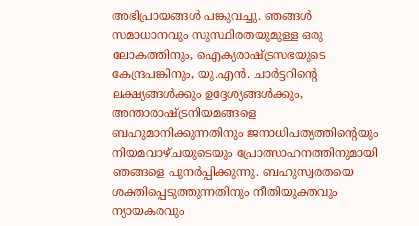അഭിപ്രായങ്ങള്‍ പങ്കുവച്ചു. ഞങ്ങള്‍ സമാധാനവും സുസ്ഥിരതയുമുള്ള ഒരു ലോകത്തിനും, ഐക്യരാഷ്ട്രസഭയുടെ കേന്ദ്രപങ്കിനും, യു.എന്‍. ചാര്‍ട്ടറിന്റെ ലക്ഷ്യങ്ങള്‍ക്കും ഉദ്ദേശ്യങ്ങള്‍ക്കും, അന്താരാഷ്ട്രനിയമങ്ങളെ ബഹുമാനിക്കുന്നതിനും ജനാധിപത്യത്തിന്റെയും നിയമവാഴ്ചയുടെയും പ്രോത്സാഹനത്തിനുമായി ഞങ്ങളെ പുനര്‍പ്പിക്കുന്നു. ബഹുസ്വരതയെ ശക്തിപ്പെടുത്തുന്നതിനും നീതിയുക്തവും ന്യായകരവും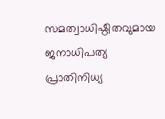സമത്വാധിഷ്ഠിതവുമായ ജനാധിപത്യ പ്രാതിനിധ്യ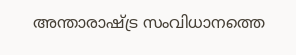അന്താരാഷ്ട്ര സംവിധാനത്തെ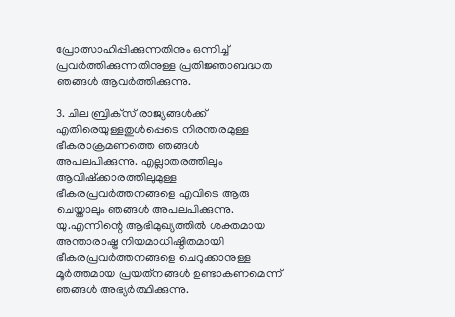പ്രോത്സാഹിപ്പിക്കുന്നതിനും ഒന്നിച്ച് പ്രവര്‍ത്തിക്കുന്നതിനുള്ള പ്രതിജ്ഞാബദ്ധത ഞങ്ങള്‍ ആവര്‍ത്തിക്കുന്നു.

3. ചില ബ്രിക്‌സ് രാജ്യങ്ങള്‍ക്ക് എതിരെയുള്ളതുള്‍പ്പെടെ നിരന്തരമുള്ള ഭീകരാക്രമണത്തെ ഞങ്ങള്‍ അപലപിക്കുന്നു. എല്ലാതരത്തിലും ആവിഷ്‌ക്കാരത്തിലുമുള്ള ഭീകരപ്രവര്‍ത്തനങ്ങളെ എവിടെ ആരു ചെയ്താലും ഞങ്ങള്‍ അപലപിക്കുന്നു. യു.എന്നിന്റെ ആഭിമുഖ്യത്തില്‍ ശക്തമായ അന്താരാഷ്ട്ര നിയമാധിഷ്ഠിതമായി ഭീകരപ്രവര്‍ത്തനങ്ങളെ ചെറുക്കാനുള്ള മൂര്‍ത്തമായ പ്രയത്‌നങ്ങള്‍ ഉണ്ടാകണമെന്ന് ഞങ്ങള്‍ അഭ്യര്‍ത്ഥിക്കുന്നു.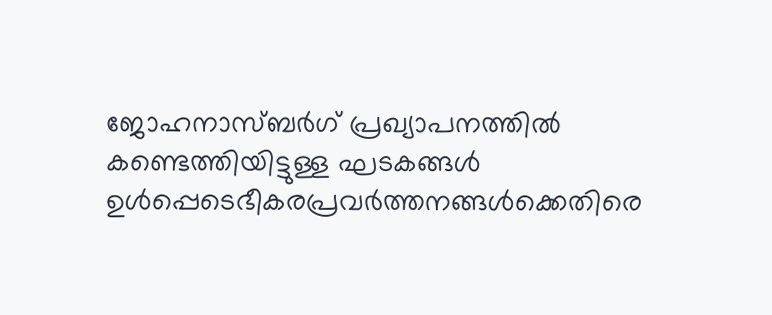ജോഹനാസ്ബര്‍ഗ് പ്രഖ്യാപനത്തില്‍ കണ്ടെത്തിയിട്ടുള്ള ഘടകങ്ങള്‍ ഉള്‍പ്പെടെഭീകരപ്രവര്‍ത്തനങ്ങള്‍ക്കെതിരെ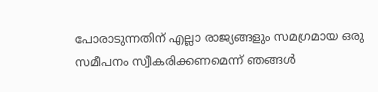പോരാടുന്നതിന് എല്ലാ രാജ്യങ്ങളും സമഗ്രമായ ഒരു സമീപനം സ്വീകരിക്കണമെന്ന് ഞങ്ങള്‍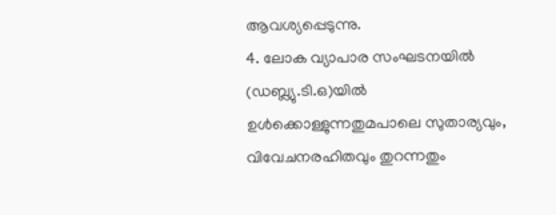ആവശ്യപ്പെടുന്നു.
4. ലോക വ്യാപാര സംഘടനയില്‍ (ഡബ്ല്യു.ടി.ഒ)യില്‍ ഉള്‍ക്കൊള്ളുന്നതുമപാലെ സുതാര്യവും, വിവേചനരഹിതവും തുറന്നതും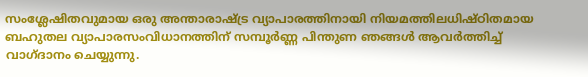സംശ്ലേഷിതവുമായ ഒരു അന്താരാഷ്ട്ര വ്യാപാരത്തിനായി നിയമത്തിലധിഷ്ഠിതമായ ബഹുതല വ്യാപാരസംവിധാനത്തിന് സമ്പൂര്‍ണ്ണ പിന്തുണ ഞങ്ങള്‍ ആവര്‍ത്തിച്ച് വാഗ്ദാനം ചെയ്യുന്നു.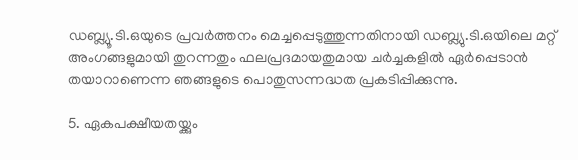ഡബ്ല്യൂ.ടി.ഒയുടെ പ്രവര്‍ത്തനം മെച്ചപ്പെടുത്തുന്നതിനായി ഡബ്ല്യു.ടി.ഒയിലെ മറ്റ് അംഗങ്ങളുമായി തുറന്നതും ഫലപ്രദമായതുമായ ചര്‍ച്ചകളില്‍ ഏര്‍പ്പെടാന്‍ തയാറാണെന്ന ഞങ്ങളുടെ പൊതുസന്നദ്ധത പ്രകടിപ്പിക്കുന്നു.

5. ഏകപക്ഷീയതയ്ക്കും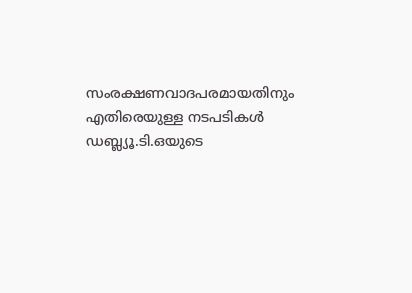സംരക്ഷണവാദപരമായതിനും എതിരെയുള്ള നടപടികള്‍ ഡബ്ല്യൂ.ടി.ഒയുടെ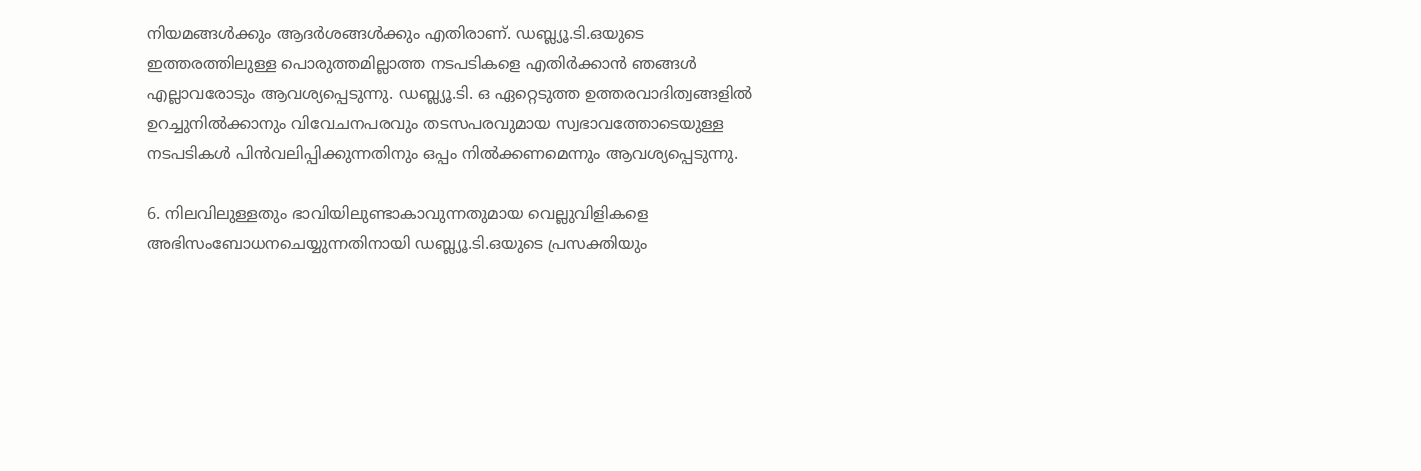നിയമങ്ങള്‍ക്കും ആദര്‍ശങ്ങള്‍ക്കും എതിരാണ്. ഡബ്ല്യൂ.ടി.ഒയുടെ ഇത്തരത്തിലുള്ള പൊരുത്തമില്ലാത്ത നടപടികളെ എതിര്‍ക്കാന്‍ ഞങ്ങള്‍ എല്ലാവരോടും ആവശ്യപ്പെടുന്നു. ഡബ്ല്യൂ.ടി. ഒ ഏറ്റെടുത്ത ഉത്തരവാദിത്വങ്ങളില്‍ ഉറച്ചുനില്‍ക്കാനും വിവേചനപരവും തടസപരവുമായ സ്വഭാവത്തോടെയുള്ള നടപടികള്‍ പിന്‍വലിപ്പിക്കുന്നതിനും ഒപ്പം നില്‍ക്കണമെന്നും ആവശ്യപ്പെടുന്നു.

6. നിലവിലുള്ളതും ഭാവിയിലുണ്ടാകാവുന്നതുമായ വെല്ലുവിളികളെ അഭിസംബോധനചെയ്യുന്നതിനായി ഡബ്ല്യൂ.ടി.ഒയുടെ പ്രസക്തിയും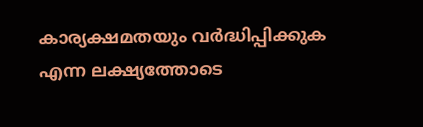കാര്യക്ഷമതയും വര്‍ദ്ധിപ്പിക്കുക എന്ന ലക്ഷ്യത്തോടെ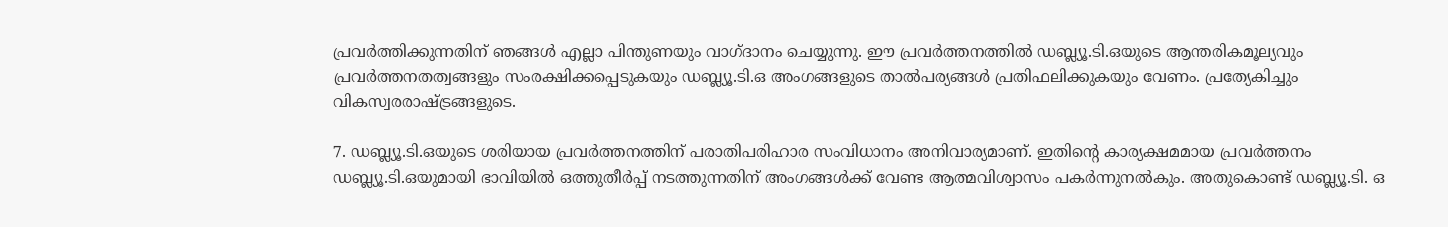പ്രവര്‍ത്തിക്കുന്നതിന് ഞങ്ങള്‍ എല്ലാ പിന്തുണയും വാഗ്ദാനം ചെയ്യുന്നു. ഈ പ്രവര്‍ത്തനത്തില്‍ ഡബ്ല്യൂ.ടി.ഒയുടെ ആന്തരികമൂല്യവും പ്രവര്‍ത്തനതത്വങ്ങളും സംരക്ഷിക്കപ്പെടുകയും ഡബ്ല്യൂ.ടി.ഒ അംഗങ്ങളുടെ താല്‍പര്യങ്ങള്‍ പ്രതിഫലിക്കുകയും വേണം. പ്രത്യേകിച്ചും വികസ്വരരാഷ്ട്രങ്ങളുടെ.

7. ഡബ്ല്യൂ.ടി.ഒയുടെ ശരിയായ പ്രവര്‍ത്തനത്തിന് പരാതിപരിഹാര സംവിധാനം അനിവാര്യമാണ്. ഇതിന്റെ കാര്യക്ഷമമായ പ്രവര്‍ത്തനം ഡബ്ല്യൂ.ടി.ഒയുമായി ഭാവിയില്‍ ഒത്തുതീര്‍പ്പ് നടത്തുന്നതിന് അംഗങ്ങള്‍ക്ക് വേണ്ട ആത്മവിശ്വാസം പകര്‍ന്നുനല്‍കും. അതുകൊണ്ട് ഡബ്ല്യൂ.ടി. ഒ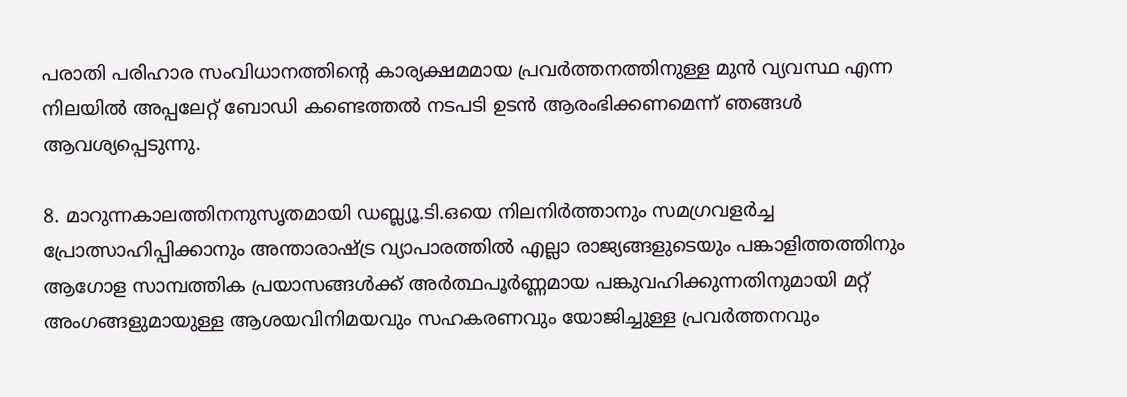പരാതി പരിഹാര സംവിധാനത്തിന്റെ കാര്യക്ഷമമായ പ്രവര്‍ത്തനത്തിനുള്ള മുന്‍ വ്യവസ്ഥ എന്ന നിലയില്‍ അപ്പലേറ്റ് ബോഡി കണ്ടെത്തല്‍ നടപടി ഉടന്‍ ആരംഭിക്കണമെന്ന് ഞങ്ങള്‍ ആവശ്യപ്പെടുന്നു.

8. മാറുന്നകാലത്തിനനുസൃതമായി ഡബ്ല്യൂ.ടി.ഒയെ നിലനിര്‍ത്താനും സമഗ്രവളര്‍ച്ച പ്രോത്സാഹിപ്പിക്കാനും അന്താരാഷ്ട്ര വ്യാപാരത്തില്‍ എല്ലാ രാജ്യങ്ങളുടെയും പങ്കാളിത്തത്തിനും ആഗോള സാമ്പത്തിക പ്രയാസങ്ങള്‍ക്ക് അര്‍ത്ഥപൂര്‍ണ്ണമായ പങ്കുവഹിക്കുന്നതിനുമായി മറ്റ് അംഗങ്ങളുമായുള്ള ആശയവിനിമയവും സഹകരണവും യോജിച്ചുള്ള പ്രവര്‍ത്തനവും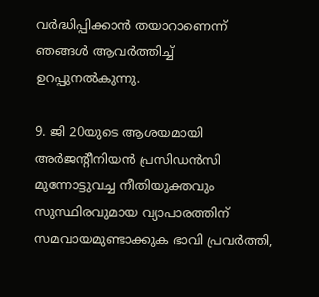വര്‍ദ്ധിപ്പിക്കാന്‍ തയാറാണെന്ന് ഞങ്ങള്‍ ആവര്‍ത്തിച്ച് ഉറപ്പുനല്‍കുന്നു.

9. ജി 20യുടെ ആശയമായി അര്‍ജന്റീനിയന്‍ പ്രസിഡന്‍സി മുന്നോട്ടുവച്ച നീതിയുക്തവും സുസ്ഥിരവുമായ വ്യാപാരത്തിന് സമവായമുണ്ടാക്കുക ഭാവി പ്രവര്‍ത്തി,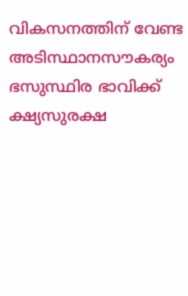വികസനത്തിന് വേണ്ട അടിസ്ഥാനസൗകര്യം ഭസുസ്ഥിര ഭാവിക്ക് ക്ഷ്യസുരക്ഷ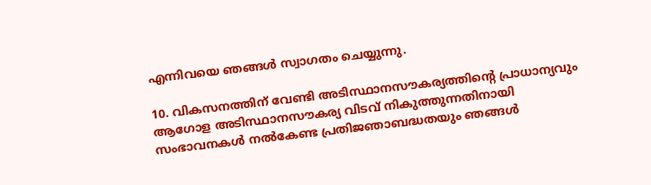എന്നിവയെ ഞങ്ങള്‍ സ്വാഗതം ചെയ്യുന്നു.

10. വികസനത്തിന് വേണ്ടി അടിസ്ഥാനസൗകര്യത്തിന്റെ പ്രാധാന്യവും ആഗോള അടിസ്ഥാനസൗകര്യ വിടവ് നികുത്തുന്നതിനായി സംഭാവനകള്‍ നല്‍കേണ്ട പ്രതിജഞാബദ്ധതയും ഞങ്ങള്‍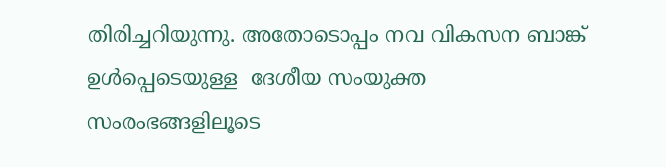തിരിച്ചറിയുന്നു. അതോടൊപ്പം നവ വികസന ബാങ്ക് ഉള്‍പ്പെടെയുള്ള  ദേശീയ സംയുക്ത സംരംഭങ്ങളിലൂടെ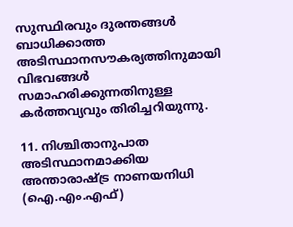സുസ്ഥിരവും ദുരന്തങ്ങള്‍ ബാധിക്കാത്ത അടിസ്ഥാനസൗകര്യത്തിനുമായി വിഭവങ്ങള്‍ സമാഹരിക്കുന്നതിനുള്ള കര്‍ത്തവ്യവും തിരിച്ചറിയുന്നു.

11. നിശ്ചിതാനുപാത അടിസ്ഥാനമാക്കിയ അന്താരാഷ്ട്ര നാണയനിധി (ഐ.എം.എഫ്)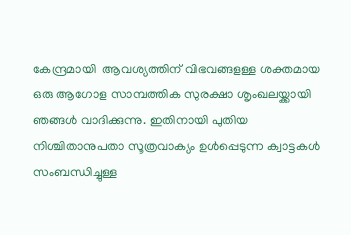കേന്ദ്രമായി  ആവശ്യത്തിന് വിഭവങ്ങളള്ള ശക്തമായ ഒരു ആഗോള സാമ്പത്തിക സുരക്ഷാ ശൃംഖലയ്ക്കായി ഞങ്ങള്‍ വാദിക്കുന്നു. ഇതിനായി പുതിയ നിശ്ചിതാനുപതാ സൂത്രവാക്യം ഉള്‍പ്പെടുന്ന ക്വാട്ടകള്‍ സംബന്ധിച്ചുള്ള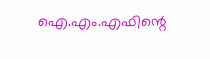ഐ.എം.എഫിന്റെ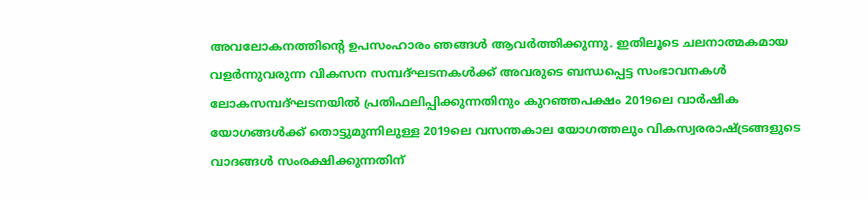അവലോകനത്തിന്റെ ഉപസംഹാരം ഞങ്ങള്‍ ആവര്‍ത്തിക്കുന്നു. ഇതിലൂടെ ചലനാത്മകമായ വളര്‍ന്നുവരുന്ന വികസന സമ്പദ്ഘടനകള്‍ക്ക് അവരുടെ ബന്ധപ്പെട്ട സംഭാവനകള്‍ ലോകസമ്പദ്ഘടനയില്‍ പ്രതിഫലിപ്പിക്കുന്നതിനും കുറഞ്ഞപക്ഷം 2019ലെ വാര്‍ഷിക യോഗങ്ങള്‍ക്ക് തൊട്ടുമുന്നിലുള്ള 2019ലെ വസന്തകാല യോഗത്തലും വികസ്വരരാഷ്ട്രങ്ങളുടെ വാദങ്ങള്‍ സംരക്ഷിക്കുന്നതിന്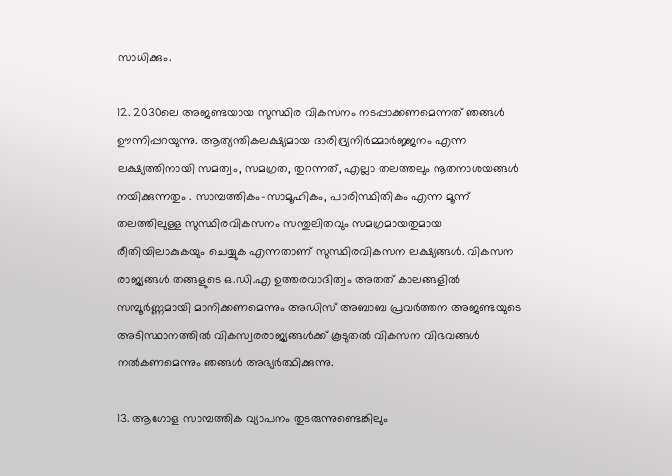സാധിക്കും.

12. 2030ലെ അജണ്ടയായ സുസ്ഥിര വികസനം നടപ്പാക്കണമെന്നത് ഞങ്ങള്‍ ഊന്നിപ്പറയുന്നു. ആത്യന്തികലക്ഷ്യമായ ദാരിദ്ര്യനിര്‍മ്മാര്‍ജ്ജനം എന്ന ലക്ഷ്യത്തിനായി സമത്വം, സമഗ്രത, തുറന്നത്, എല്ലാ തലത്തലും നൂതനാശയങ്ങള്‍ നയിക്കുന്നതും . സാമ്പത്തികം-സാമൂഹികം, പാരിസ്ഥിതികം എന്ന മൂന്ന് തലത്തിലുള്ള സുസ്ഥിരവികസനം സന്തുലിതവും സമഗ്രമായതുമായ രീതിയിലാകുകയും ചെയ്യുക എന്നതാണ് സുസ്ഥിരവികസന ലക്ഷ്യങ്ങള്‍. വികസന രാജ്യങ്ങള്‍ തങ്ങളുടെ ഒ.ഡി.എ ഉത്തരവാദിത്വം അതത് കാലങ്ങളില്‍ സമ്പൂര്‍ണ്ണമായി മാനിക്കണമെന്നും അഡിസ് അബാബ പ്രവര്‍ത്തന അജണ്ടയുടെ അടിസ്ഥാനത്തില്‍ വികസ്വരരാജ്യങ്ങള്‍ക്ക് കൂടുതല്‍ വികസന വിഭവങ്ങള്‍ നല്‍കണമെന്നും ഞങ്ങള്‍ അഭ്യര്‍ത്ഥിക്കുന്നു.

13. ആഗോള സാമ്പത്തിക വ്യാപനം തുടരുന്നുണ്ടെങ്കിലും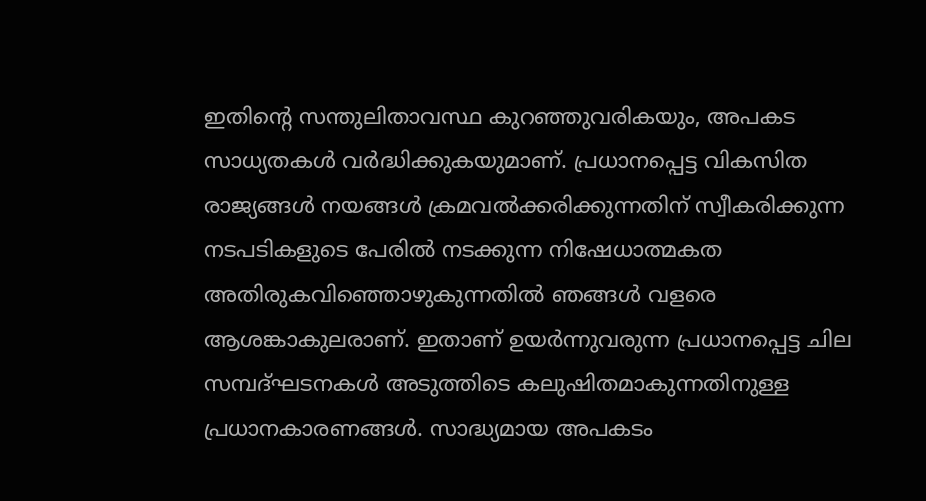ഇതിന്റെ സന്തുലിതാവസ്ഥ കുറഞ്ഞുവരികയും, അപകട സാധ്യതകള്‍ വര്‍ദ്ധിക്കുകയുമാണ്. പ്രധാനപ്പെട്ട വികസിത രാജ്യങ്ങള്‍ നയങ്ങള്‍ ക്രമവല്‍ക്കരിക്കുന്നതിന് സ്വീകരിക്കുന്ന നടപടികളുടെ പേരില്‍ നടക്കുന്ന നിഷേധാത്മകത അതിരുകവിഞ്ഞൊഴുകുന്നതില്‍ ഞങ്ങള്‍ വളരെ ആശങ്കാകുലരാണ്. ഇതാണ് ഉയര്‍ന്നുവരുന്ന പ്രധാനപ്പെട്ട ചില സമ്പദ്ഘടനകള്‍ അടുത്തിടെ കലുഷിതമാകുന്നതിനുള്ള പ്രധാനകാരണങ്ങള്‍. സാദ്ധ്യമായ അപകടം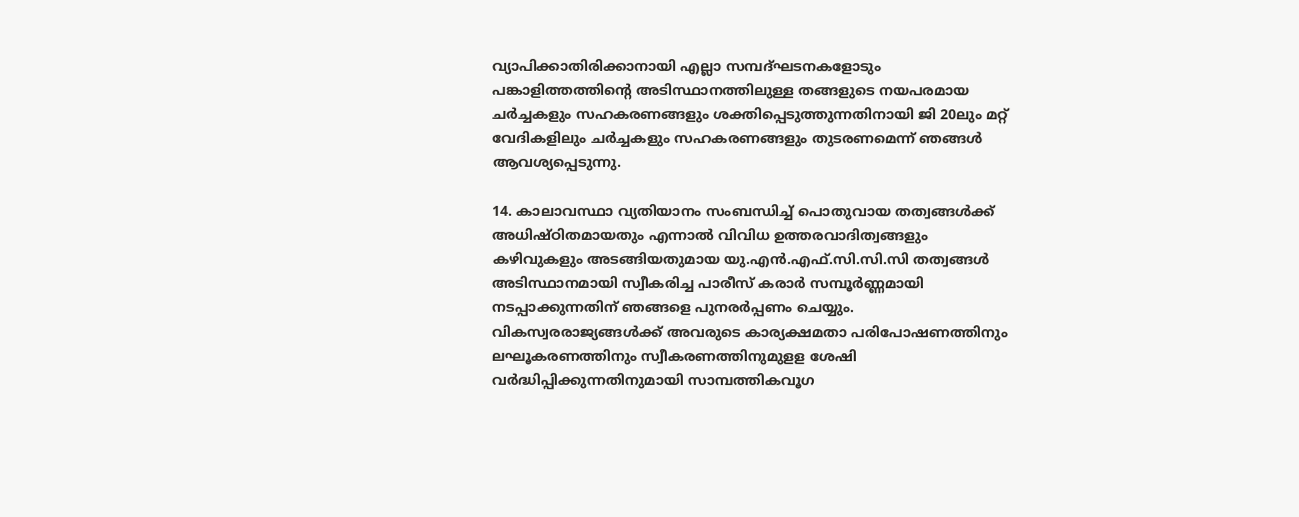വ്യാപിക്കാതിരിക്കാനായി എല്ലാ സമ്പദ്ഘടനകളോടും പങ്കാളിത്തത്തിന്റെ അടിസ്ഥാനത്തിലുള്ള തങ്ങളുടെ നയപരമായ ചര്‍ച്ചകളും സഹകരണങ്ങളും ശക്തിപ്പെടുത്തുന്നതിനായി ജി 20ലും മറ്റ് വേദികളിലും ചര്‍ച്ചകളും സഹകരണങ്ങളും തുടരണമെന്ന് ഞങ്ങള്‍ ആവശ്യപ്പെടുന്നു.

14. കാലാവസ്ഥാ വ്യതിയാനം സംബന്ധിച്ച് പൊതുവായ തത്വങ്ങള്‍ക്ക് അധിഷ്ഠിതമായതും എന്നാല്‍ വിവിധ ഉത്തരവാദിത്വങ്ങളും കഴിവുകളും അടങ്ങിയതുമായ യു.എന്‍.എഫ്.സി.സി.സി തത്വങ്ങള്‍ അടിസ്ഥാനമായി സ്വീകരിച്ച പാരീസ് കരാര്‍ സമ്പൂര്‍ണ്ണമായി നടപ്പാക്കുന്നതിന് ഞങ്ങളെ പുനരര്‍പ്പണം ചെയ്യും. വികസ്വരരാജ്യങ്ങള്‍ക്ക് അവരുടെ കാര്യക്ഷമതാ പരിപോഷണത്തിനും ലഘൂകരണത്തിനും സ്വീകരണത്തിനുമുളള ശേഷി വര്‍ദ്ധിപ്പിക്കുന്നതിനുമായി സാമ്പത്തികവൂഗ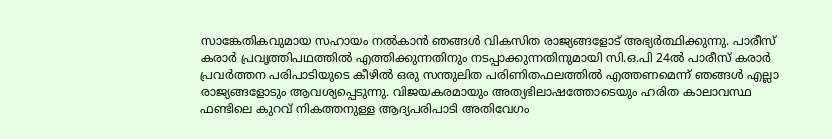സാങ്കേതികവുമായ സഹായം നല്‍കാന്‍ ഞങ്ങള്‍ വികസിത രാജ്യങ്ങളോട് അഭ്യര്‍ത്ഥിക്കുന്നു. പാരീസ് കരാര്‍ പ്രവൃത്തിപഥത്തില്‍ എത്തിക്കുന്നതിനും നടപ്പാക്കുന്നതിനുമായി സി.ഒ.പി 24ല്‍ പാരീസ് കരാര്‍ പ്രവര്‍ത്തന പരിപാടിയുടെ കീഴില്‍ ഒരു സന്തുലിത പരിണിതഫലത്തില്‍ എത്തണമെന്ന് ഞങ്ങള്‍ എല്ലാ രാജ്യങ്ങളോടും ആവശ്യപ്പെടുന്നു. വിജയകരമായും അത്യഭിലാഷത്തോടെയും ഹരിത കാലാവസ്ഥ ഫണ്ടിലെ കുറവ് നികത്തനുള്ള ആദ്യപരിപാടി അതിവേഗം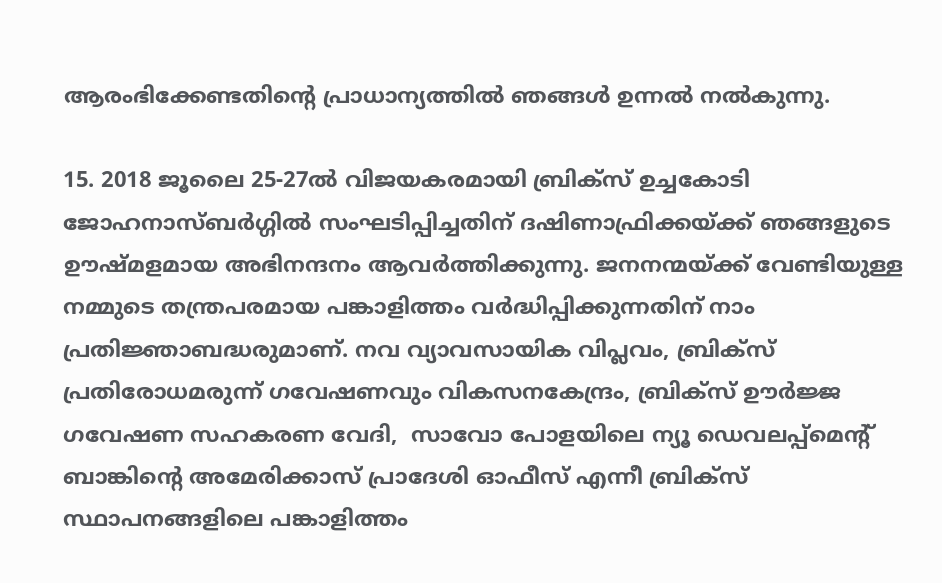ആരംഭിക്കേണ്ടതിന്റെ പ്രാധാന്യത്തില്‍ ഞങ്ങള്‍ ഉന്നല്‍ നല്‍കുന്നു.

15. 2018 ജൂലൈ 25-27ല്‍ വിജയകരമായി ബ്രിക്‌സ് ഉച്ചകോടി ജോഹനാസ്ബര്‍ഗ്ഗില്‍ സംഘടിപ്പിച്ചതിന് ദഷിണാഫ്രിക്കയ്ക്ക് ഞങ്ങളുടെ ഊഷ്മളമായ അഭിനന്ദനം ആവര്‍ത്തിക്കുന്നു. ജനനന്മയ്ക്ക് വേണ്ടിയുള്ള നമ്മുടെ തന്ത്രപരമായ പങ്കാളിത്തം വര്‍ദ്ധിപ്പിക്കുന്നതിന് നാം പ്രതിജ്ഞാബദ്ധരുമാണ്. നവ വ്യാവസായിക വിപ്ലവം, ബ്രിക്‌സ് പ്രതിരോധമരുന്ന് ഗവേഷണവും വികസനകേന്ദ്രം, ബ്രിക്‌സ് ഊര്‍ജ്ജ ഗവേഷണ സഹകരണ വേദി,  സാവോ പോളയിലെ ന്യൂ ഡെവലപ്പ്‌മെന്റ് ബാങ്കിന്റെ അമേരിക്കാസ് പ്രാദേശി ഓഫീസ് എന്നീ ബ്രിക്‌സ് സ്ഥാപനങ്ങളിലെ പങ്കാളിത്തം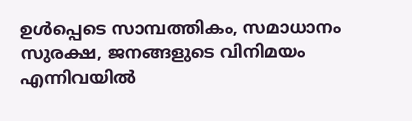ഉള്‍പ്പെടെ സാമ്പത്തികം, സമാധാനം സുരക്ഷ, ജനങ്ങളുടെ വിനിമയം എന്നിവയില്‍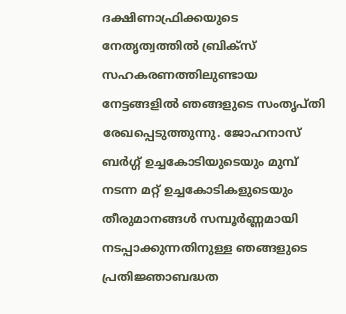ദക്ഷിണാഫ്രിക്കയുടെ നേതൃത്വത്തില്‍ ബ്രിക്‌സ് സഹകരണത്തിലുണ്ടായ നേട്ടങ്ങളില്‍ ഞങ്ങളുടെ സംതൃപ്തി രേഖപ്പെടുത്തുന്നു. ജോഹനാസ് ബര്‍ഗ്ഗ് ഉച്ചകോടിയുടെയും മുമ്പ് നടന്ന മറ്റ് ഉച്ചകോടികളുടെയും തീരുമാനങ്ങള്‍ സമ്പൂര്‍ണ്ണമായി നടപ്പാക്കുന്നതിനുള്ള ഞങ്ങളുടെ പ്രതിജ്ഞാബദ്ധത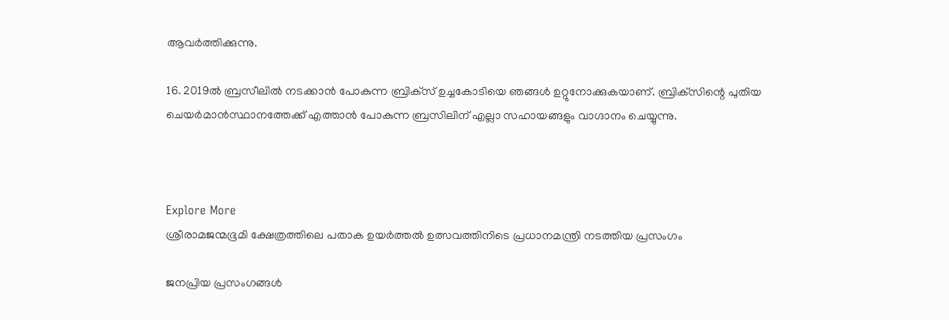ആവര്‍ത്തിക്കുന്നു.

16. 2019ല്‍ ബ്രസീലില്‍ നടക്കാന്‍ പോകുന്ന ബ്രിക്‌സ് ഉച്ചകോടിയെ ഞങ്ങള്‍ ഉറ്റുനോക്കുകയാണ്. ബ്രിക്‌സിന്റെ പുതിയ ചെയര്‍മാന്‍സ്ഥാനത്തേക്ക് എത്താന്‍ പോകുന്ന ബ്രസിലിന് എല്ലാ സഹായങ്ങളും വാഗ്ദാനം ചെയ്യുന്നു.



Explore More
ശ്രീരാമജന്മഭൂമി ക്ഷേത്രത്തിലെ പതാക ഉയർത്തൽ ഉത്സവത്തിനിടെ പ്രധാനമന്ത്രി നടത്തിയ പ്രസംഗം

ജനപ്രിയ പ്രസംഗങ്ങൾ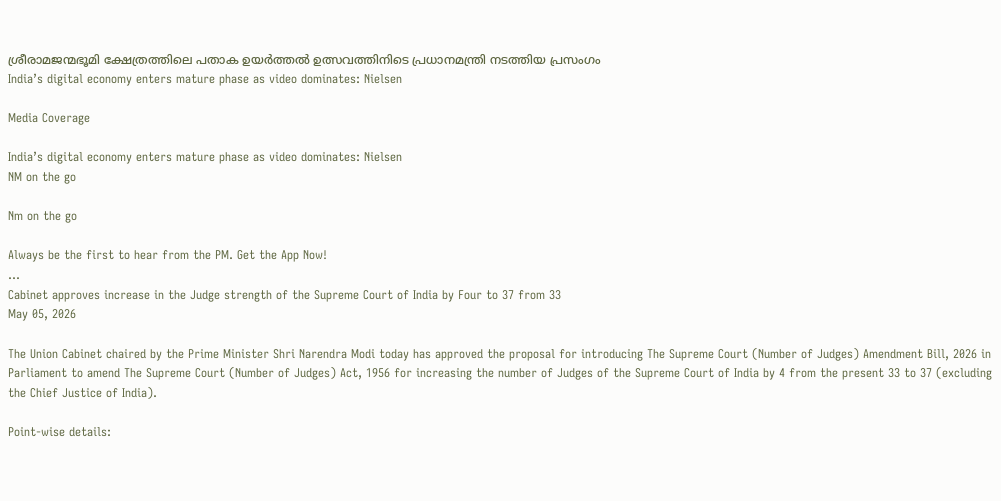ശ്രീരാമജന്മഭൂമി ക്ഷേത്രത്തിലെ പതാക ഉയർത്തൽ ഉത്സവത്തിനിടെ പ്രധാനമന്ത്രി നടത്തിയ പ്രസംഗം
India’s digital economy enters mature phase as video dominates: Nielsen

Media Coverage

India’s digital economy enters mature phase as video dominates: Nielsen
NM on the go

Nm on the go

Always be the first to hear from the PM. Get the App Now!
...
Cabinet approves increase in the Judge strength of the Supreme Court of India by Four to 37 from 33
May 05, 2026

The Union Cabinet chaired by the Prime Minister Shri Narendra Modi today has approved the proposal for introducing The Supreme Court (Number of Judges) Amendment Bill, 2026 in Parliament to amend The Supreme Court (Number of Judges) Act, 1956 for increasing the number of Judges of the Supreme Court of India by 4 from the present 33 to 37 (excluding the Chief Justice of India).

Point-wise details: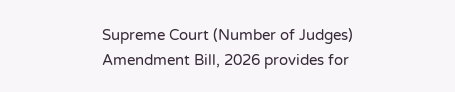Supreme Court (Number of Judges) Amendment Bill, 2026 provides for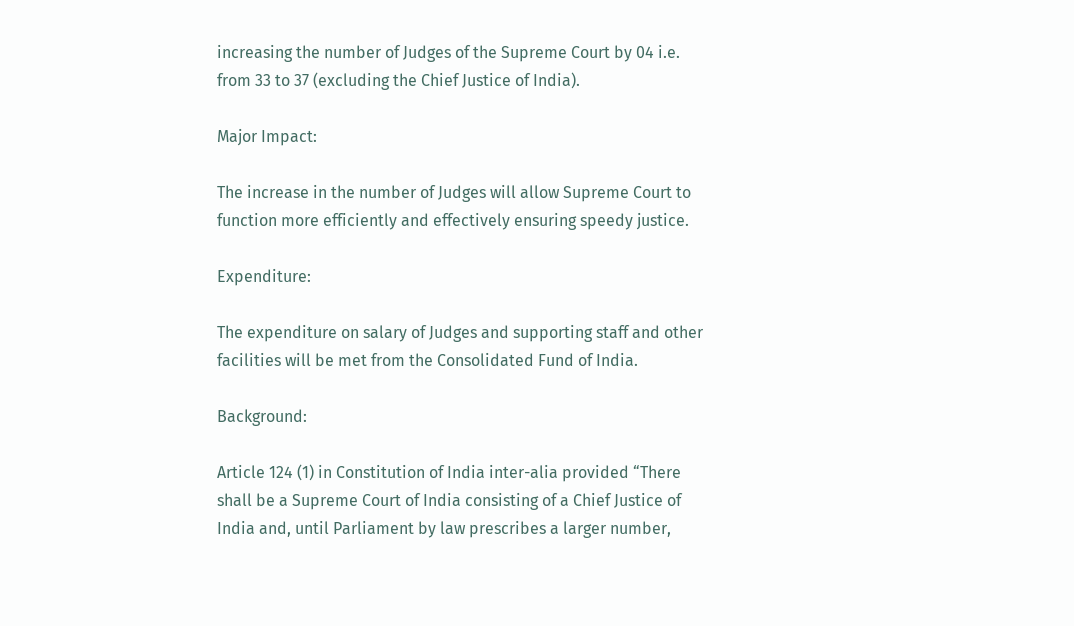increasing the number of Judges of the Supreme Court by 04 i.e. from 33 to 37 (excluding the Chief Justice of India).

Major Impact:

The increase in the number of Judges will allow Supreme Court to function more efficiently and effectively ensuring speedy justice.

Expenditure:

The expenditure on salary of Judges and supporting staff and other facilities will be met from the Consolidated Fund of India.

Background:

Article 124 (1) in Constitution of India inter-alia provided “There shall be a Supreme Court of India consisting of a Chief Justice of India and, until Parliament by law prescribes a larger number,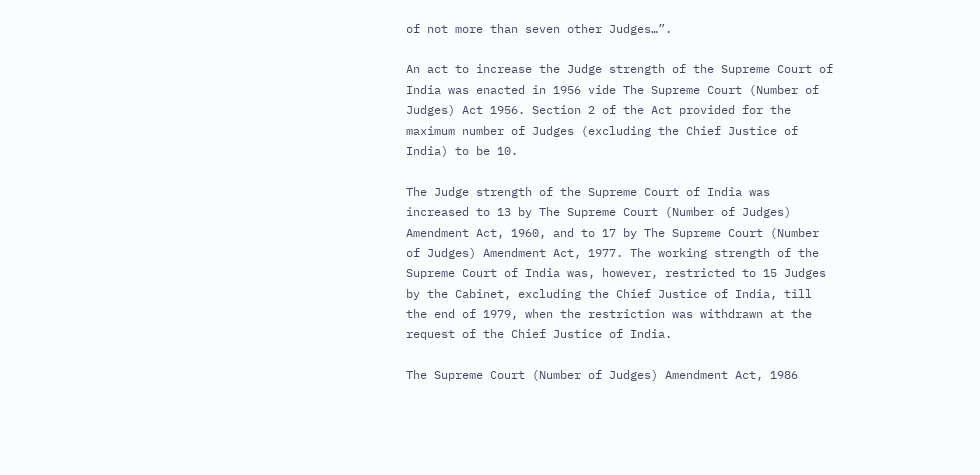of not more than seven other Judges…”.

An act to increase the Judge strength of the Supreme Court of India was enacted in 1956 vide The Supreme Court (Number of Judges) Act 1956. Section 2 of the Act provided for the maximum number of Judges (excluding the Chief Justice of India) to be 10.

The Judge strength of the Supreme Court of India was increased to 13 by The Supreme Court (Number of Judges) Amendment Act, 1960, and to 17 by The Supreme Court (Number of Judges) Amendment Act, 1977. The working strength of the Supreme Court of India was, however, restricted to 15 Judges by the Cabinet, excluding the Chief Justice of India, till the end of 1979, when the restriction was withdrawn at the request of the Chief Justice of India.

The Supreme Court (Number of Judges) Amendment Act, 1986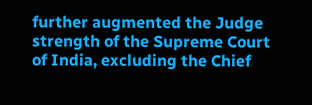further augmented the Judge strength of the Supreme Court of India, excluding the Chief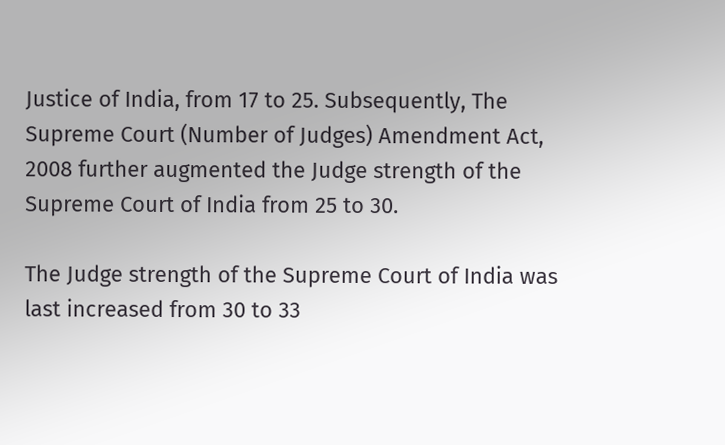Justice of India, from 17 to 25. Subsequently, The Supreme Court (Number of Judges) Amendment Act, 2008 further augmented the Judge strength of the Supreme Court of India from 25 to 30.

The Judge strength of the Supreme Court of India was last increased from 30 to 33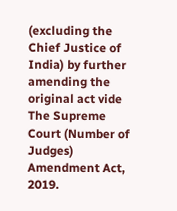(excluding the Chief Justice of India) by further amending the original act vide The Supreme Court (Number of Judges) Amendment Act, 2019.